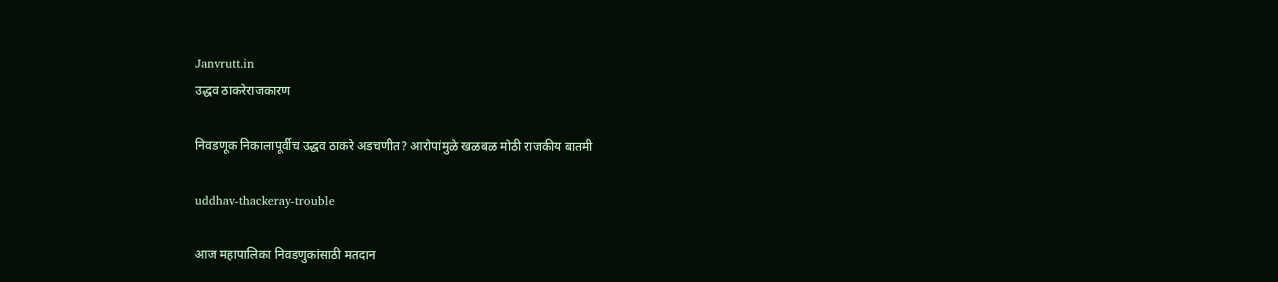Janvrutt.in
उद्धव ठाकरेराजकारण

निवडणूक निकालापूर्वीच उद्धव ठाकरे अडचणीत? आरोपांमुळे खळबळ मोठी राजकीय बातमी

uddhav-thackeray-trouble

आज महापालिका निवडणुकांसाठी मतदान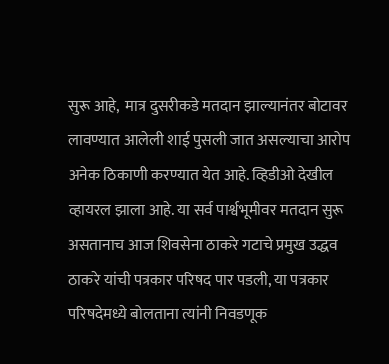सुरू आहे,  मात्र दुसरीकडे मतदान झाल्यानंतर बोटावर लावण्यात आलेली शाई पुसली जात असल्याचा आरोप अनेक ठिकाणी करण्यात येत आहे. व्हिडीओ देखील व्हायरल झाला आहे. या सर्व पार्श्वभूमीवर मतदान सुरू असतानाच आज शिवसेना ठाकरे गटाचे प्रमुख उद्धव ठाकरे यांची पत्रकार परिषद पार पडली, या पत्रकार परिषदेमध्ये बोलताना त्यांनी निवडणूक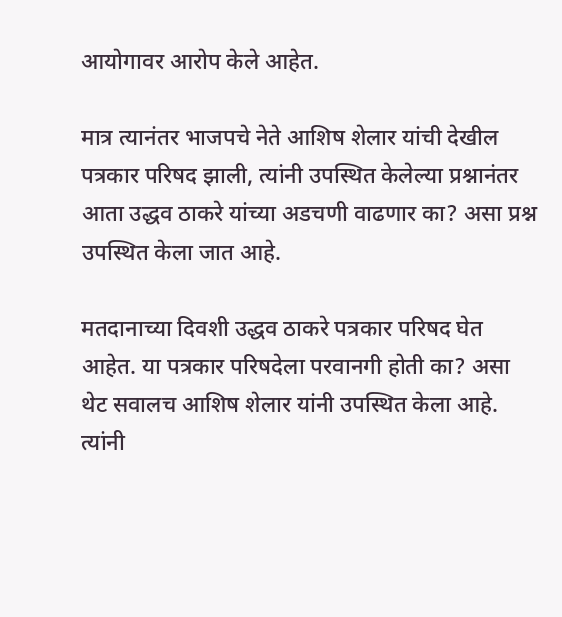आयोगावर आरोप केले आहेत.

मात्र त्यानंतर भाजपचे नेते आशिष शेलार यांची देखील पत्रकार परिषद झाली, त्यांनी उपस्थित केलेल्या प्रश्नानंतर आता उद्धव ठाकरे यांच्या अडचणी वाढणार का? असा प्रश्न उपस्थित केला जात आहे.

मतदानाच्या दिवशी उद्धव ठाकरे पत्रकार परिषद घेत आहेत. या पत्रकार परिषदेला परवानगी होती का? असा थेट सवालच आशिष शेलार यांनी उपस्थित केला आहे.  त्यांनी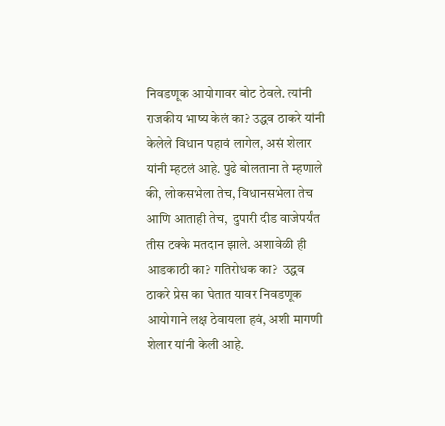निवडणूक आयोगावर बोट ठेवले. त्यांनी राजकीय भाष्य केलं का? उद्धव ठाकरे यांनी केलेले विधान पहावं लागेल, असं शेलार यांनी म्हटलं आहे. पुढे बोलताना ते म्हणाले की, लोकसभेला तेच, विधानसभेला तेच आणि आताही तेच,  दुपारी दीड वाजेपर्यंत तीस टक्के मतदान झाले. अशावेळी ही आडकाठी का? गतिरोधक का?  उद्धव ठाकरे प्रेस का घेतात यावर निवडणूक आयोगाने लक्ष ठेवायला हवं, अशी मागणी शेलार यांनी केली आहे.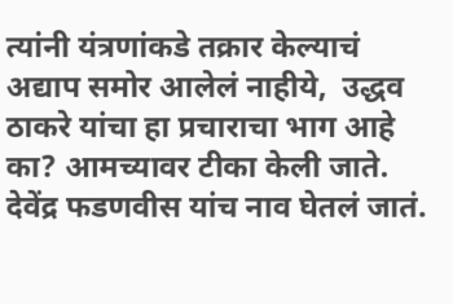त्यांनी यंत्रणांकडे तक्रार केल्याचं अद्याप समोर आलेलं नाहीये,  उद्धव ठाकरे यांचा हा प्रचाराचा भाग आहे का? आमच्यावर टीका केली जाते. देवेंद्र फडणवीस यांच नाव घेतलं जातं.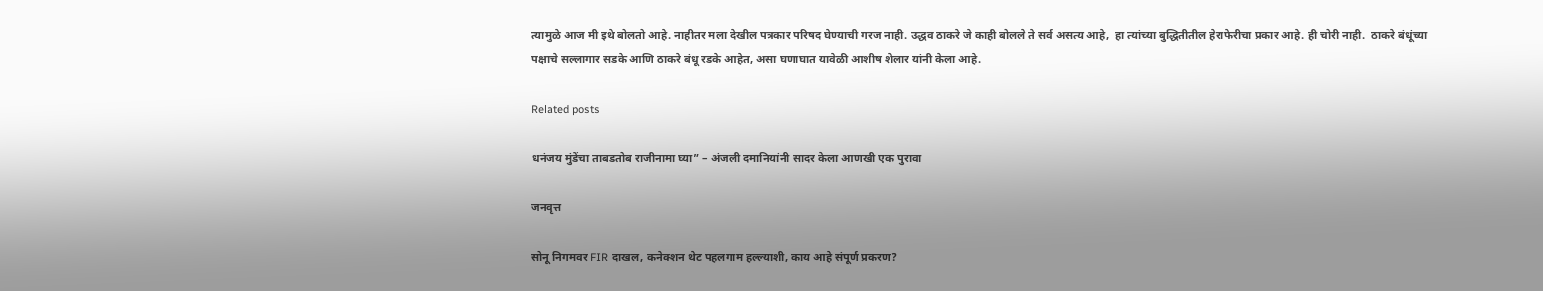त्यामुळे आज मी इथे बोलतो आहे. नाहीतर मला देखील पत्रकार परिषद घेण्याची गरज नाही. उद्धव ठाकरे जे काही बोलले ते सर्व असत्य आहे,  हा त्यांच्या बुद्धितीतील हेराफेरीचा प्रकार आहे. ही चोरी नाही.  ठाकरे बंधूंच्या पक्षाचे सल्लागार सडके आणि ठाकरे बंधू रडके आहेत, असा घणाघात यावेळी आशीष शेलार यांनी केला आहे.

Related posts

धनंजय मुंडेंचा ताबडतोब राजीनामा घ्या” – अंजली दमानियांनी सादर केला आणखी एक पुरावा

जनवृत्त

सोनू निगमवर FIR दाखल, कनेक्शन थेट पहलगाम हल्ल्याशी, काय आहे संपूर्ण प्रकरण?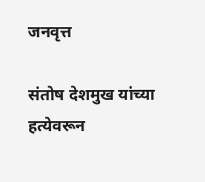जनवृत्त

संतोष देशमुख यांच्या हत्येवरून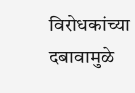विरोधकांच्या दबावामुळे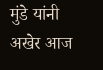मुंडे यांनी अखेर आज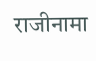राजीनामा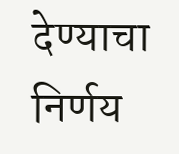देण्याचा निर्णय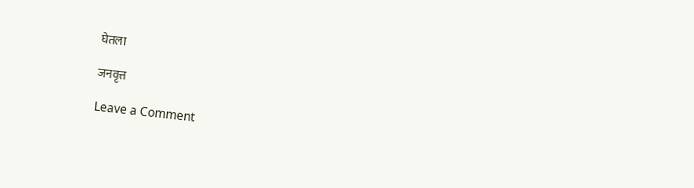घेतला

जनवृत्त

Leave a Comment